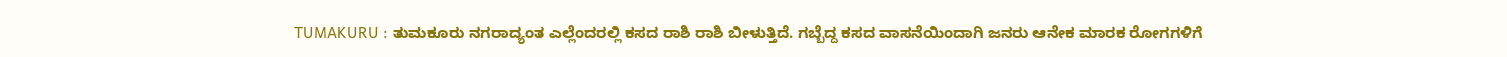TUMAKURU : ತುಮಕೂರು ನಗರಾದ್ಯಂತ ಎಲ್ಲೆಂದರಲ್ಲಿ ಕಸದ ರಾಶಿ ರಾಶಿ ಬೀಳುತ್ತಿದೆ. ಗಬ್ಬೆದ್ದ ಕಸದ ವಾಸನೆಯಿಂದಾಗಿ ಜನರು ಆನೇಕ ಮಾರಕ ರೋಗಗಳಿಗೆ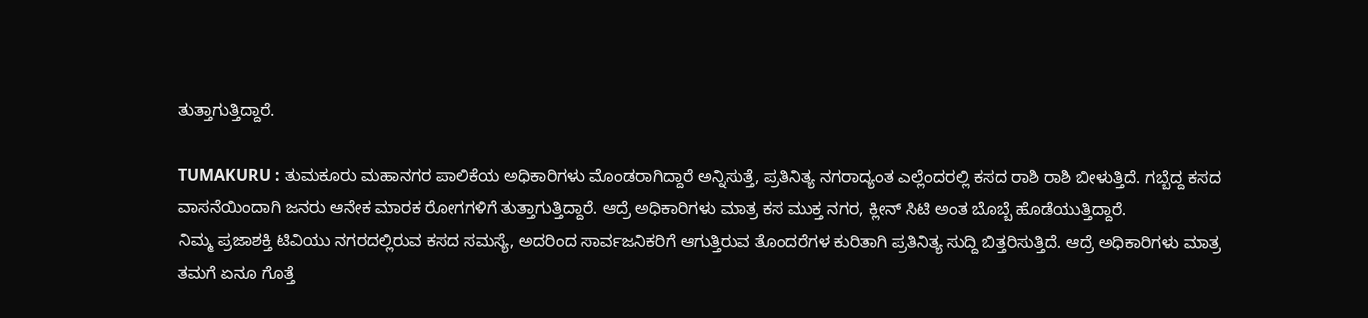ತುತ್ತಾಗುತ್ತಿದ್ದಾರೆ.

TUMAKURU : ತುಮಕೂರು ಮಹಾನಗರ ಪಾಲಿಕೆಯ ಅಧಿಕಾರಿಗಳು ಮೊಂಡರಾಗಿದ್ದಾರೆ ಅನ್ನಿಸುತ್ತೆ, ಪ್ರತಿನಿತ್ಯ ನಗರಾದ್ಯಂತ ಎಲ್ಲೆಂದರಲ್ಲಿ ಕಸದ ರಾಶಿ ರಾಶಿ ಬೀಳುತ್ತಿದೆ. ಗಬ್ಬೆದ್ದ ಕಸದ ವಾಸನೆಯಿಂದಾಗಿ ಜನರು ಆನೇಕ ಮಾರಕ ರೋಗಗಳಿಗೆ ತುತ್ತಾಗುತ್ತಿದ್ದಾರೆ. ಆದ್ರೆ ಅಧಿಕಾರಿಗಳು ಮಾತ್ರ ಕಸ ಮುಕ್ತ ನಗರ, ಕ್ಲೀನ್ ಸಿಟಿ ಅಂತ ಬೊಬ್ಬೆ ಹೊಡೆಯುತ್ತಿದ್ದಾರೆ.
ನಿಮ್ಮ ಪ್ರಜಾಶಕ್ತಿ ಟಿವಿಯು ನಗರದಲ್ಲಿರುವ ಕಸದ ಸಮಸ್ಯೆ, ಅದರಿಂದ ಸಾರ್ವಜನಿಕರಿಗೆ ಆಗುತ್ತಿರುವ ತೊಂದರೆಗಳ ಕುರಿತಾಗಿ ಪ್ರತಿನಿತ್ಯ ಸುದ್ದಿ ಬಿತ್ತರಿಸುತ್ತಿದೆ. ಆದ್ರೆ ಅಧಿಕಾರಿಗಳು ಮಾತ್ರ ತಮಗೆ ಏನೂ ಗೊತ್ತೆ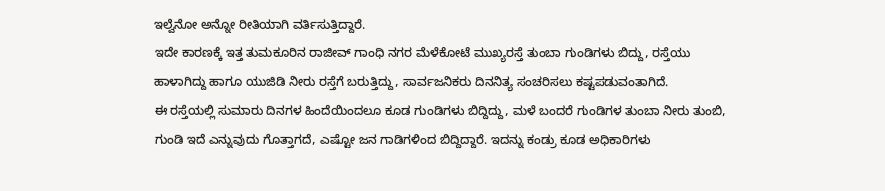ಇಲ್ವೆನೋ ಅನ್ನೋ ರೀತಿಯಾಗಿ ವರ್ತಿಸುತ್ತಿದ್ದಾರೆ.
ಇದೇ ಕಾರಣಕ್ಕೆ ಇತ್ತ ತುಮಕೂರಿನ ರಾಜೀವ್ ಗಾಂಧಿ ನಗರ ಮೆಳೆಕೋಟೆ ಮುಖ್ಯರಸ್ತೆ ತುಂಬಾ ಗುಂಡಿಗಳು ಬಿದ್ದು, ರಸ್ತೆಯು ಹಾಳಾಗಿದ್ದು ಹಾಗೂ ಯುಜಿಡಿ ನೀರು ರಸ್ತೆಗೆ ಬರುತ್ತಿದ್ದು, ಸಾರ್ವಜನಿಕರು ದಿನನಿತ್ಯ ಸಂಚರಿಸಲು ಕಷ್ಟಪಡುವಂತಾಗಿದೆ.
ಈ ರಸ್ತೆಯಲ್ಲಿ ಸುಮಾರು ದಿನಗಳ ಹಿಂದೆಯಿಂದಲೂ ಕೂಡ ಗುಂಡಿಗಳು ಬಿದ್ದಿದ್ದು, ಮಳೆ ಬಂದರೆ ಗುಂಡಿಗಳ ತುಂಬಾ ನೀರು ತುಂಬಿ, ಗುಂಡಿ ಇದೆ ಎನ್ನುವುದು ಗೊತ್ತಾಗದೆ, ಎಷ್ಟೋ ಜನ ಗಾಡಿಗಳಿಂದ ಬಿದ್ದಿದ್ದಾರೆ. ಇದನ್ನು ಕಂಡ್ರು ಕೂಡ ಅಧಿಕಾರಿಗಳು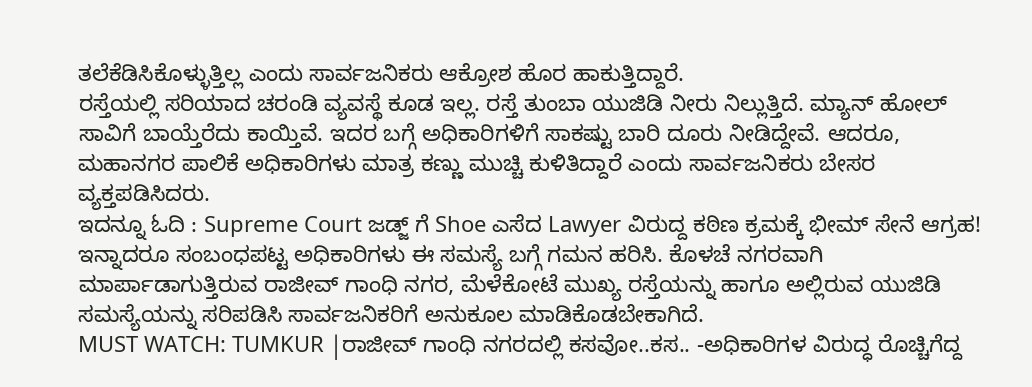ತಲೆಕೆಡಿಸಿಕೊಳ್ಳುತ್ತಿಲ್ಲ ಎಂದು ಸಾರ್ವಜನಿಕರು ಆಕ್ರೋಶ ಹೊರ ಹಾಕುತ್ತಿದ್ದಾರೆ.
ರಸ್ತೆಯಲ್ಲಿ ಸರಿಯಾದ ಚರಂಡಿ ವ್ಯವಸ್ಥೆ ಕೂಡ ಇಲ್ಲ. ರಸ್ತೆ ತುಂಬಾ ಯುಜಿಡಿ ನೀರು ನಿಲ್ಲುತ್ತಿದೆ. ಮ್ಯಾನ್ ಹೋಲ್ ಸಾವಿಗೆ ಬಾಯ್ತೆರೆದು ಕಾಯ್ತಿವೆ. ಇದರ ಬಗ್ಗೆ ಅಧಿಕಾರಿಗಳಿಗೆ ಸಾಕಷ್ಟು ಬಾರಿ ದೂರು ನೀಡಿದ್ದೇವೆ. ಆದರೂ, ಮಹಾನಗರ ಪಾಲಿಕೆ ಅಧಿಕಾರಿಗಳು ಮಾತ್ರ ಕಣ್ಣು ಮುಚ್ಚಿ ಕುಳಿತಿದ್ದಾರೆ ಎಂದು ಸಾರ್ವಜನಿಕರು ಬೇಸರ ವ್ಯಕ್ತಪಡಿಸಿದರು.
ಇದನ್ನೂ ಓದಿ : Supreme Court ಜಡ್ಜ್ ಗೆ Shoe ಎಸೆದ Lawyer ವಿರುದ್ದ ಕಠಿಣ ಕ್ರಮಕ್ಕೆ ಭೀಮ್ ಸೇನೆ ಆಗ್ರಹ!
ಇನ್ನಾದರೂ ಸಂಬಂಧಪಟ್ಟ ಅಧಿಕಾರಿಗಳು ಈ ಸಮಸ್ಯೆ ಬಗ್ಗೆ ಗಮನ ಹರಿಸಿ. ಕೊಳಚೆ ನಗರವಾಗಿ ಮಾರ್ಪಾಡಾಗುತ್ತಿರುವ ರಾಜೀವ್ ಗಾಂಧಿ ನಗರ, ಮೆಳೆಕೋಟೆ ಮುಖ್ಯ ರಸ್ತೆಯನ್ನು ಹಾಗೂ ಅಲ್ಲಿರುವ ಯುಜಿಡಿ ಸಮಸ್ಯೆಯನ್ನು ಸರಿಪಡಿಸಿ ಸಾರ್ವಜನಿಕರಿಗೆ ಅನುಕೂಲ ಮಾಡಿಕೊಡಬೇಕಾಗಿದೆ.
MUST WATCH: TUMKUR |ರಾಜೀವ್ ಗಾಂಧಿ ನಗರದಲ್ಲಿ ಕಸವೋ..ಕಸ.. -ಅಧಿಕಾರಿಗಳ ವಿರುದ್ಧ ರೊಚ್ಚಿಗೆದ್ದ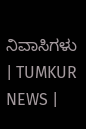ನಿವಾಸಿಗಳು | TUMKUR NEWS |